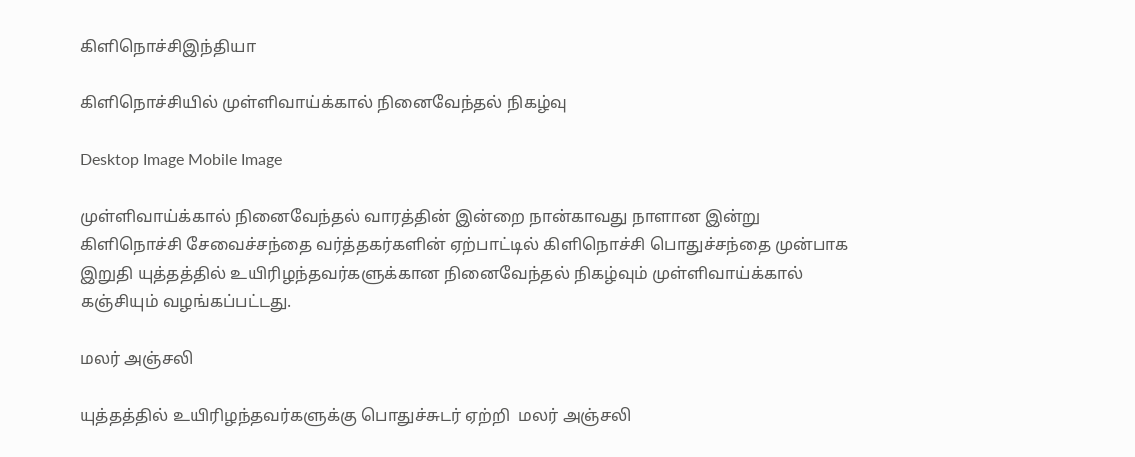கிளிநொச்சிஇந்தியா

கிளிநொச்சியில் முள்ளிவாய்க்கால் நினைவேந்தல் நிகழ்வு

Desktop Image Mobile Image

முள்ளிவாய்க்கால் நினைவேந்தல் வாரத்தின் இன்றை நான்காவது நாளான இன்று கிளிநொச்சி சேவைச்சந்தை வர்த்தகர்களின் ஏற்பாட்டில் கிளிநொச்சி பொதுச்சந்தை முன்பாக  இறுதி யுத்தத்தில் உயிரிழந்தவர்களுக்கான நினைவேந்தல் நிகழ்வும் முள்ளிவாய்க்கால் கஞ்சியும் வழங்கப்பட்டது.

மலர் அஞ்சலி

யுத்தத்தில் உயிரிழந்தவர்களுக்கு பொதுச்சுடர் ஏற்றி  மலர் அஞ்சலி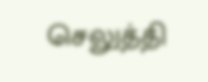செலுத்தி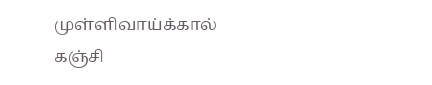முள்ளிவாய்க்கால் கஞ்சி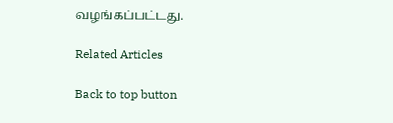வழங்கப்பட்டது.

Related Articles

Back to top button